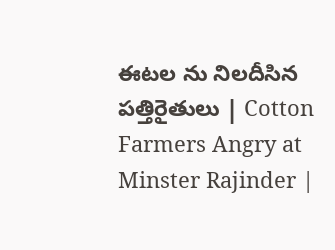ఈటల ను నిలదీసిన పత్తిరైతులు | Cotton Farmers Angry at Minster Rajinder |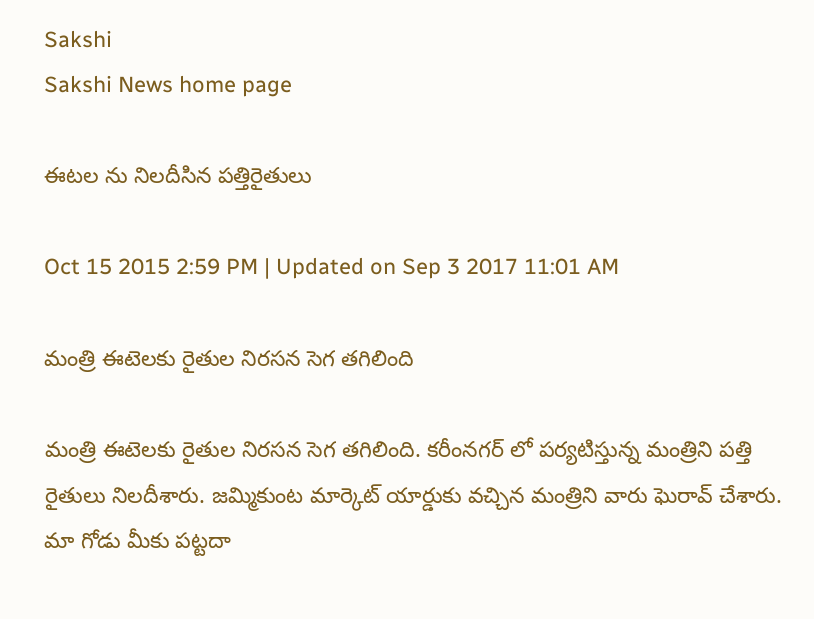Sakshi
Sakshi News home page

ఈటల ను నిలదీసిన పత్తిరైతులు

Oct 15 2015 2:59 PM | Updated on Sep 3 2017 11:01 AM

మంత్రి ఈటెలకు రైతుల నిరసన సెగ తగిలింది

మంత్రి ఈటెలకు రైతుల నిరసన సెగ తగిలింది. కరీంనగర్ లో పర్యటిస్తున్న మంత్రిని పత్తి రైతులు నిలదీశారు. జమ్మికుంట మార్కెట్ యార్డుకు వచ్చిన మంత్రిని వారు ఘెరావ్ చేశారు. మా గోడు మీకు పట్టదా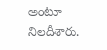అంటూ నిలదీశారు.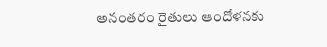అనంతరం రైతులు ఆందోళనకు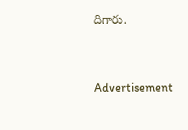దిగారు.


Advertisement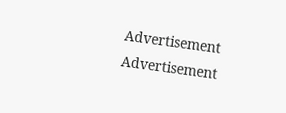Advertisement
Advertisement